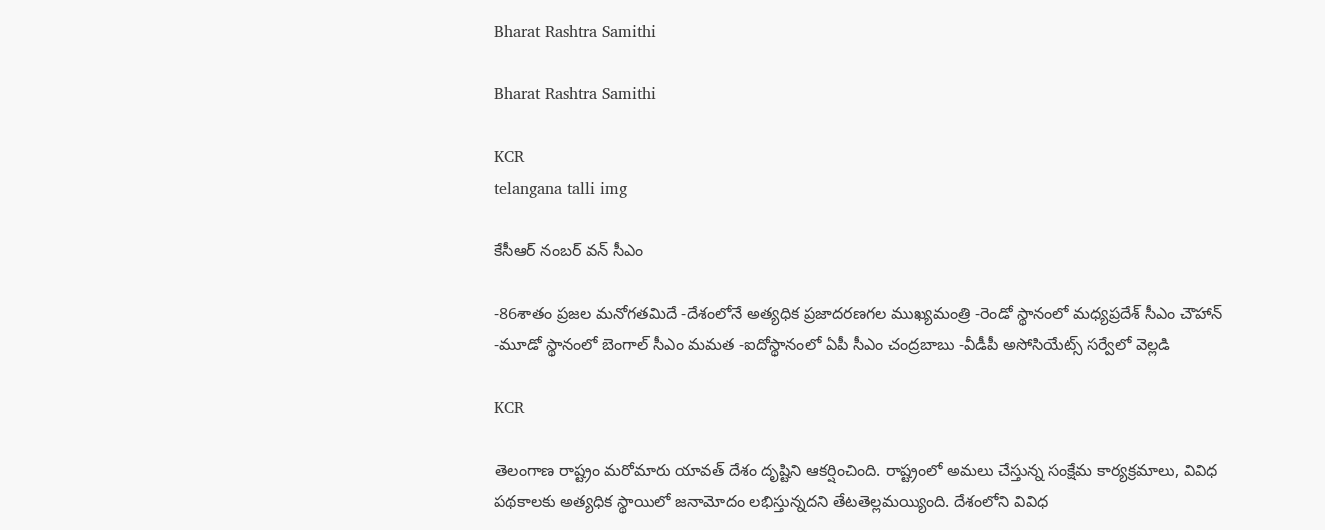Bharat Rashtra Samithi

Bharat Rashtra Samithi

KCR
telangana talli img

కేసీఆర్ నంబర్ వన్ సీఎం

-86శాతం ప్రజల మనోగతమిదే -దేశంలోనే అత్యధిక ప్రజాదరణగల ముఖ్యమంత్రి -రెండో స్థానంలో మధ్యప్రదేశ్ సీఎం చౌహాన్ -మూడో స్థానంలో బెంగాల్ సీఎం మమత -ఐదోస్థానంలో ఏపీ సీఎం చంద్రబాబు -వీడీపీ అసోసియేట్స్ సర్వేలో వెల్లడి

KCR

తెలంగాణ రాష్ట్రం మరోమారు యావత్ దేశం దృష్టిని ఆకర్షించింది. రాష్ట్రంలో అమలు చేస్తున్న సంక్షేమ కార్యక్రమాలు, వివిధ పథకాలకు అత్యధిక స్థాయిలో జనామోదం లభిస్తున్నదని తేటతెల్లమయ్యింది. దేశంలోని వివిధ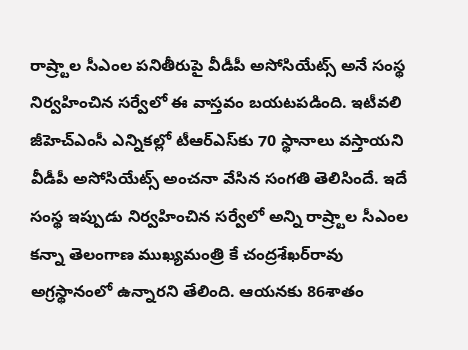రాష్ర్టాల సీఎంల పనితీరుపై వీడీపీ అసోసియేట్స్ అనే సంస్థ నిర్వహించిన సర్వేలో ఈ వాస్తవం బయటపడింది. ఇటీవలి జీహెచ్‌ఎంసీ ఎన్నికల్లో టీఆర్‌ఎస్‌కు 70 స్థానాలు వస్తాయని వీడీపీ అసోసియేట్స్ అంచనా వేసిన సంగతి తెలిసిందే. ఇదే సంస్థ ఇప్పుడు నిర్వహించిన సర్వేలో అన్ని రాష్ర్టాల సీఎంల కన్నా తెలంగాణ ముఖ్యమంత్రి కే చంద్రశేఖర్‌రావు అగ్రస్థానంలో ఉన్నారని తేలింది. ఆయనకు 86శాతం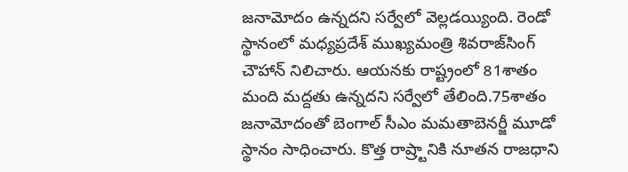జనామోదం ఉన్నదని సర్వేలో వెల్లడయ్యింది. రెండో స్థానంలో మధ్యప్రదేశ్ ముఖ్యమంత్రి శివరాజ్‌సింగ్ చౌహాన్ నిలిచారు. ఆయనకు రాష్ట్రంలో 81శాతం మంది మద్దతు ఉన్నదని సర్వేలో తేలింది.75శాతం జనామోదంతో బెంగాల్ సీఎం మమతాబెనర్జీ మూడో స్థానం సాధించారు. కొత్త రాష్ర్టానికి నూతన రాజధాని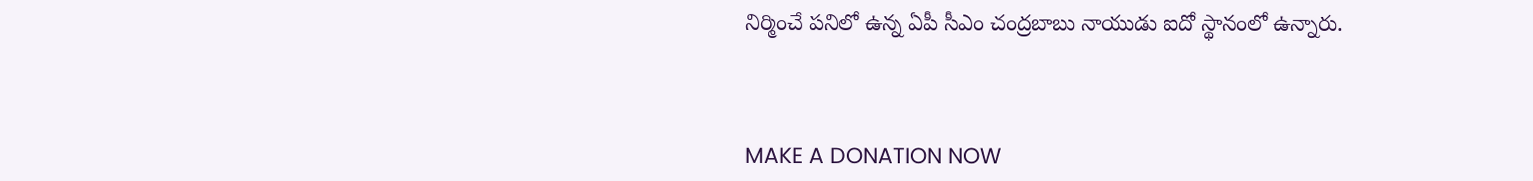నిర్మించే పనిలో ఉన్న ఏపీ సీఎం చంద్రబాబు నాయుడు ఐదో స్థానంలో ఉన్నారు.



MAKE A DONATION NOW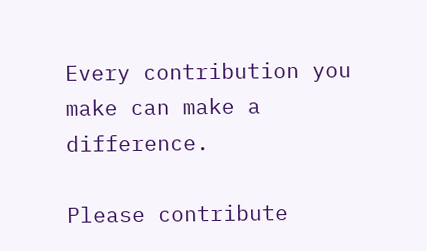Every contribution you make can make a difference.

Please contribute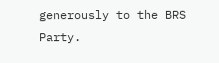generously to the BRS Party.